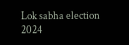Lok sabha election 2024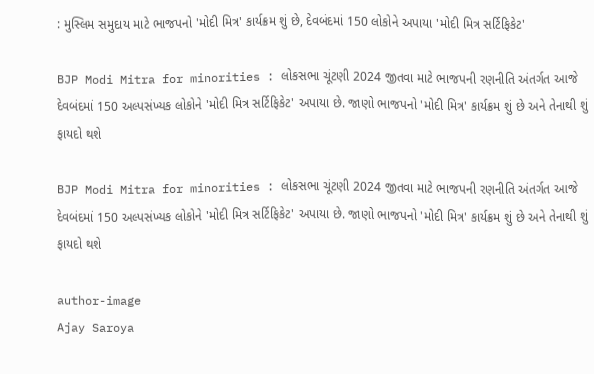: મુસ્લિમ સમુદાય માટે ભાજપનો 'મોદી મિત્ર' કાર્યક્રમ શું છે, દેવબંદમાં 150 લોકોને અપાયા 'મોદી મિત્ર સર્ટિફિકેટ'

BJP Modi Mitra for minorities : લોકસભા ચૂંટણી 2024 જીતવા માટે ભાજપની રણનીતિ અંતર્ગત આજે દેવબંદમાં 150 અલ્પસંખ્યક લોકોને 'મોદી મિત્ર સર્ટિફિકેટ' અપાયા છે. જાણો ભાજપનો 'મોદી મિત્ર' કાર્યક્રમ શું છે અને તેનાથી શું ફાયદો થશે

BJP Modi Mitra for minorities : લોકસભા ચૂંટણી 2024 જીતવા માટે ભાજપની રણનીતિ અંતર્ગત આજે દેવબંદમાં 150 અલ્પસંખ્યક લોકોને 'મોદી મિત્ર સર્ટિફિકેટ' અપાયા છે. જાણો ભાજપનો 'મોદી મિત્ર' કાર્યક્રમ શું છે અને તેનાથી શું ફાયદો થશે

author-image
Ajay Saroya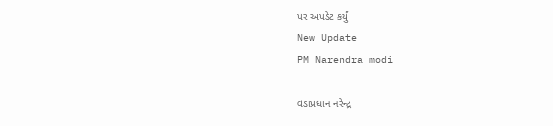પર અપડેટ કર્યું
New Update
PM Narendra modi

વડાપ્રધાન નરેન્દ્ર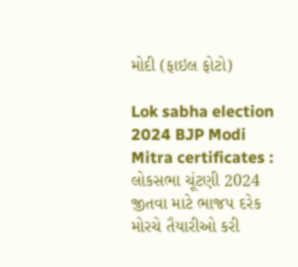મોદી (ફાઇલ ફોટો)

Lok sabha election 2024 BJP Modi Mitra certificates : લોકસભા ચૂંટણી 2024 જીતવા માટે ભાજપ દરેક મોરચે તૈયારીઓ કરી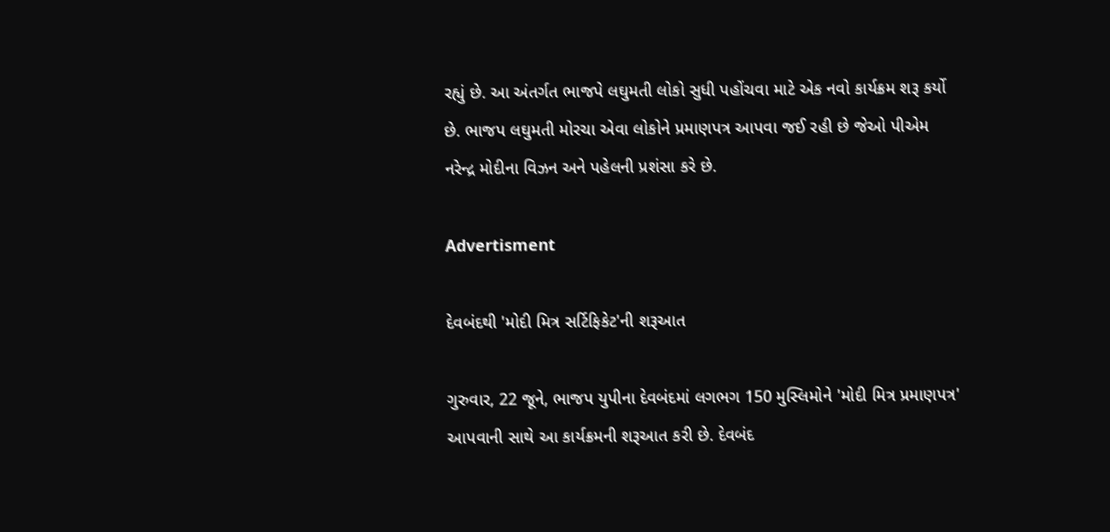રહ્યું છે. આ અંતર્ગત ભાજપે લઘુમતી લોકો સુધી પહોંચવા માટે એક નવો કાર્યક્રમ શરૂ કર્યો છે. ભાજપ લઘુમતી મોરચા એવા લોકોને પ્રમાણપત્ર આપવા જઈ રહી છે જેઓ પીએમ નરેન્દ્ર મોદીના વિઝન અને પહેલની પ્રશંસા કરે છે.

Advertisment

દેવબંદથી 'મોદી મિત્ર સર્ટિફિકેટ'ની શરૂઆત

ગુરુવાર, 22 જૂને, ભાજપ યુપીના દેવબંદમાં લગભગ 150 મુસ્લિમોને 'મોદી મિત્ર પ્રમાણપત્ર' આપવાની સાથે આ કાર્યક્રમની શરૂઆત કરી છે. દેવબંદ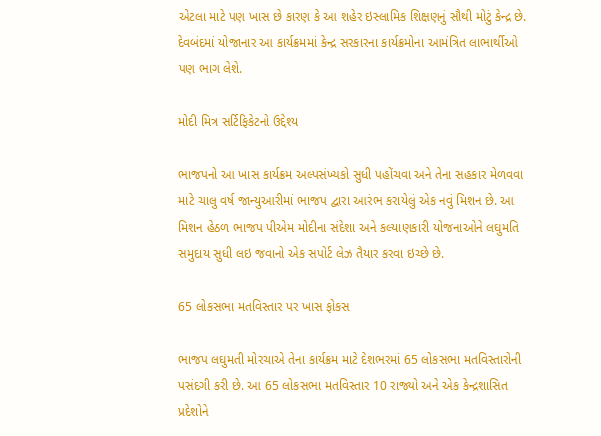એટલા માટે પણ ખાસ છે કારણ કે આ શહેર ઇસ્લામિક શિક્ષણનું સૌથી મોટું કેન્દ્ર છે. દેવબંદમાં યોજાનાર આ કાર્યક્રમમાં કેન્દ્ર સરકારના કાર્યક્રમોના આમંત્રિત લાભાર્થીઓ પણ ભાગ લેશે.

મોદી મિત્ર સર્ટિફિકેટનો ઉદ્દેશ્ય

ભાજપનો આ ખાસ કાર્યક્રમ અલ્પસંખ્યકો સુધી પહોંચવા અને તેના સહકાર મેળવવા માટે ચાલુ વર્ષ જાન્યુઆરીમાં ભાજપ દ્વારા આરંભ કરાયેલું એક નવું મિશન છે. આ મિશન હેઠળ ભાજપ પીએમ મોદીના સંદેશા અને કલ્યાણકારી યોજનાઓને લઘુમતિ સમુદાય સુધી લઇ જવાનો એક સપોર્ટ લેઝ તૈયાર કરવા ઇચ્છે છે.

65 લોકસભા મતવિસ્તાર પર ખાસ ફોકસ

ભાજપ લઘુમતી મોરચાએ તેના કાર્યક્રમ માટે દેશભરમાં 65 લોકસભા મતવિસ્તારોની પસંદગી કરી છે. આ 65 લોકસભા મતવિસ્તાર 10 રાજ્યો અને એક કેન્દ્રશાસિત પ્રદેશોને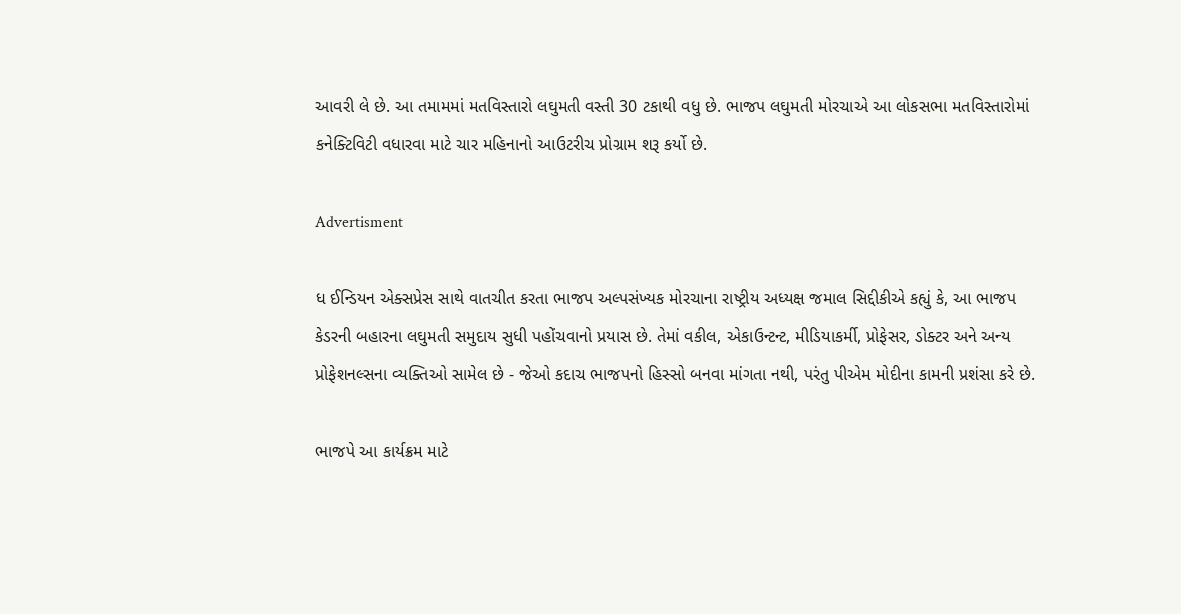આવરી લે છે. આ તમામમાં મતવિસ્તારો લઘુમતી વસ્તી 30 ટકાથી વધુ છે. ભાજપ લઘુમતી મોરચાએ આ લોકસભા મતવિસ્તારોમાં કનેક્ટિવિટી વધારવા માટે ચાર મહિનાનો આઉટરીચ પ્રોગ્રામ શરૂ કર્યો છે.

Advertisment

ધ ઈન્ડિયન એક્સપ્રેસ સાથે વાતચીત કરતા ભાજપ અલ્પસંખ્યક મોરચાના રાષ્ટ્રીય અધ્યક્ષ જમાલ સિદ્દીકીએ કહ્યું કે, આ ભાજપ કેડરની બહારના લઘુમતી સમુદાય સુધી પહોંચવાનો પ્રયાસ છે. તેમાં વકીલ, એકાઉન્ટન્ટ, મીડિયાકર્મી, પ્રોફેસર, ડોક્ટર અને અન્ય પ્રોફેશનલ્સના વ્યક્તિઓ સામેલ છે - જેઓ કદાચ ભાજપનો હિસ્સો બનવા માંગતા નથી, પરંતુ પીએમ મોદીના કામની પ્રશંસા કરે છે.

ભાજપે આ કાર્યક્રમ માટે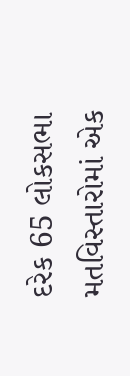દરેક 65 લોકસભા મતવિસ્તારોમાં એક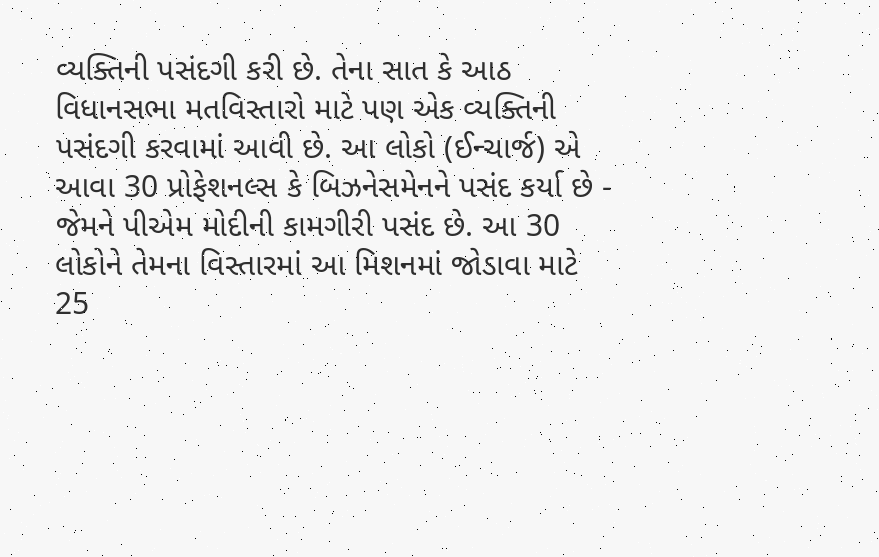વ્યક્તિની પસંદગી કરી છે. તેના સાત કે આઠ વિધાનસભા મતવિસ્તારો માટે પણ એક વ્યક્તિની પસંદગી કરવામાં આવી છે. આ લોકો (ઈન્ચાર્જ) એ આવા 30 પ્રોફેશનલ્સ કે બિઝનેસમેનને પસંદ કર્યા છે - જેમને પીએમ મોદીની કામગીરી પસંદ છે. આ 30 લોકોને તેમના વિસ્તારમાં આ મિશનમાં જોડાવા માટે 25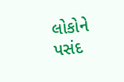લોકોને પસંદ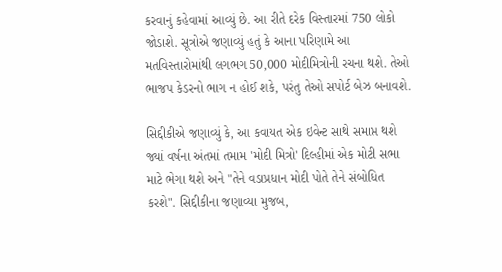કરવાનું કહેવામાં આવ્યું છે. આ રીતે દરેક વિસ્તારમાં 750 લોકો જોડાશે. સૂત્રોએ જણાવ્યું હતું કે આના પરિણામે આ મતવિસ્તારોમાંથી લગભગ 50,000 મોદીમિત્રોની રચના થશે. તેઓ ભાજપ કેડરનો ભાગ ન હોઈ શકે, પરંતુ તેઓ સપોર્ટ બેઝ બનાવશે.

સિદ્દીકીએ જણાવ્યું કે, આ કવાયત એક ઇવેન્ટ સાથે સમાપ્ત થશે જ્યાં વર્ષના અંતમાં તમામ 'મોદી મિત્રો' દિલ્હીમાં એક મોટી સભા માટે ભેગા થશે અને "તેને વડાપ્રધાન મોદી પોતે તેને સંબોધિત કરશે". સિદ્દીકીના જણાવ્યા મુજબ,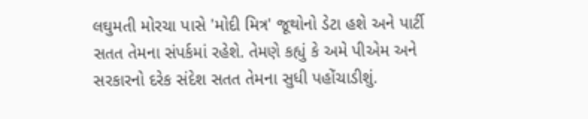લઘુમતી મોરચા પાસે 'મોદી મિત્ર' જૂથોનો ડેટા હશે અને પાર્ટી સતત તેમના સંપર્કમાં રહેશે. તેમણે કહ્યું કે અમે પીએમ અને સરકારનો દરેક સંદેશ સતત તેમના સુધી પહોંચાડીશું.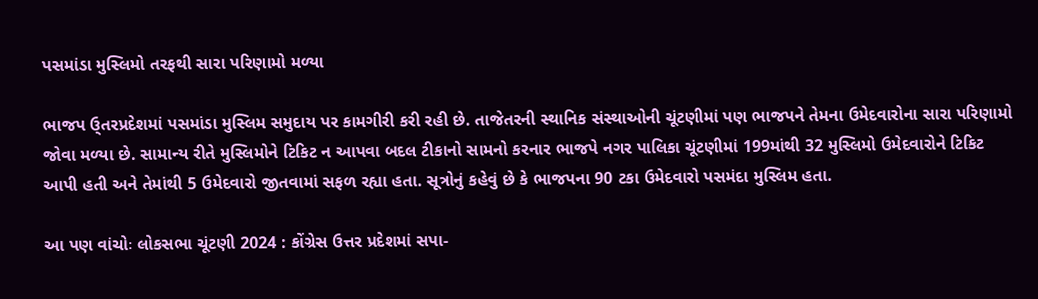પસમાંડા મુસ્લિમો તરફથી સારા પરિણામો મળ્યા

ભાજપ ઉ્તરપ્રદેશમાં પસમાંડા મુસ્લિમ સમુદાય પર કામગીરી કરી રહી છે. તાજેતરની સ્થાનિક સંસ્થાઓની ચૂંટણીમાં પણ ભાજપને તેમના ઉમેદવારોના સારા પરિણામો જોવા મળ્યા છે. સામાન્ય રીતે મુસ્લિમોને ટિકિટ ન આપવા બદલ ટીકાનો સામનો કરનાર ભાજપે નગર પાલિકા ચૂંટણીમાં 199માંથી 32 મુસ્લિમો ઉમેદવારોને ટિકિટ આપી હતી અને તેમાંથી 5 ઉમેદવારો જીતવામાં સફળ રહ્યા હતા. સૂત્રોનું કહેવું છે કે ભાજપના 90 ટકા ઉમેદવારો પસમંદા મુસ્લિમ હતા.

આ પણ વાંચોઃ લોકસભા ચૂંટણી 2024 : કોંગ્રેસ ઉત્તર પ્રદેશમાં સપા-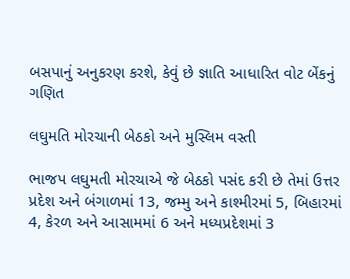બસપાનું અનુકરણ કરશે, કેવું છે જ્ઞાતિ આધારિત વોટ બેંકનું ગણિત

લઘુમતિ મોરચાની બેઠકો અને મુસ્લિમ વસ્તી

ભાજપ લઘુમતી મોરચાએ જે બેઠકો પસંદ કરી છે તેમાં ઉત્તર પ્રદેશ અને બંગાળમાં 13, જમ્મુ અને કાશ્મીરમાં 5, બિહારમાં 4, કેરળ અને આસામમાં 6 અને મધ્યપ્રદેશમાં 3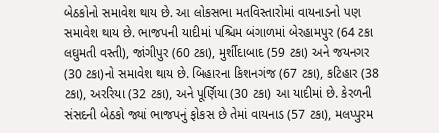બેઠકોનો સમાવેશ થાય છે. આ લોકસભા મતવિસ્તારોમાં વાયનાડનો પણ સમાવેશ થાય છે. ભાજપની યાદીમાં પશ્ચિમ બંગાળમાં બેરહામપુર (64 ટકા લઘુમતી વસ્તી), જાંગીપુર (60 ટકા), મુર્શીદાબાદ (59 ટકા) અને જયનગર (30 ટકા)નો સમાવેશ થાય છે. બિહારના કિશનગંજ (67 ટકા), કટિહાર (38 ટકા), અરરિયા (32 ટકા), અને પૂર્ણિયા (30 ટકા) આ યાદીમાં છે. કેરળની સંસદની બેઠકો જ્યાં ભાજપનું ફોકસ છે તેમાં વાયનાડ (57 ટકા), મલપ્પુરમ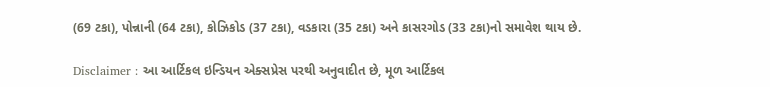(69 ટકા), પોન્નાની (64 ટકા), કોઝિકોડ (37 ટકા), વડકારા (35 ટકા) અને કાસરગોડ (33 ટકા)નો સમાવેશ થાય છે.

Disclaimer : આ આર્ટિકલ ઇન્ડિયન એક્સપ્રેસ પરથી અનુવાદીત છે, મૂળ આર્ટિકલ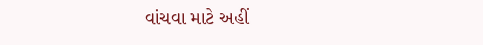વાંચવા માટે અહીં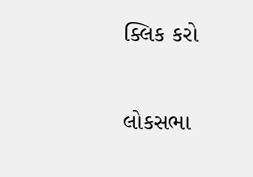ક્લિક કરો

લોકસભા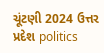ચૂંટણી 2024 ઉત્તર પ્રદેશ politics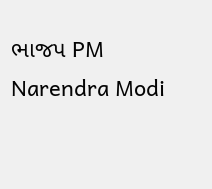ભાજપ PM Narendra Modi